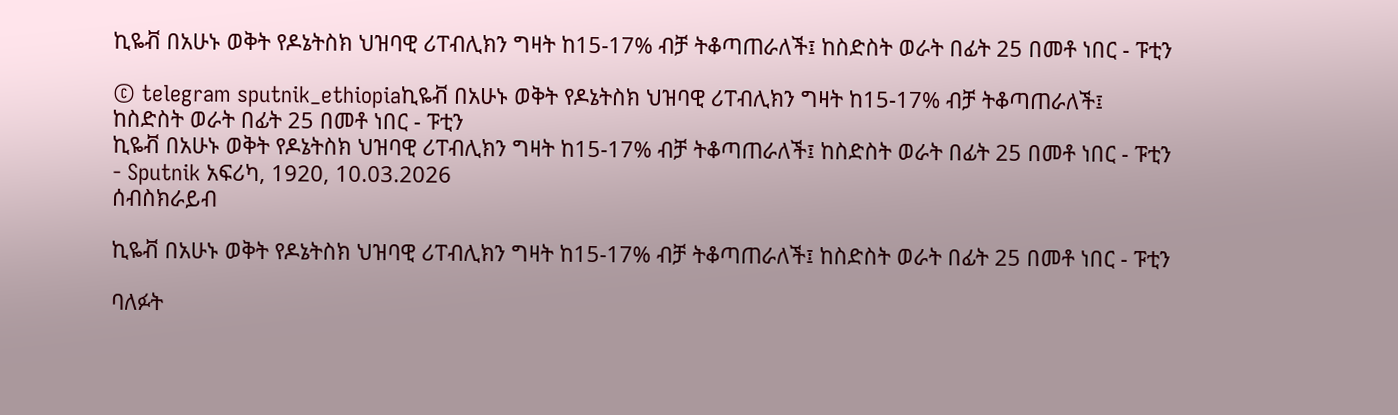ኪዬቭ በአሁኑ ወቅት የዶኔትስክ ህዝባዊ ሪፐብሊክን ግዛት ከ15-17% ብቻ ትቆጣጠራለች፤ ከስድስት ወራት በፊት 25 በመቶ ነበር - ፑቲን

© telegram sputnik_ethiopiaኪዬቭ በአሁኑ ወቅት የዶኔትስክ ህዝባዊ ሪፐብሊክን ግዛት ከ15-17% ብቻ ትቆጣጠራለች፤ ከስድስት ወራት በፊት 25 በመቶ ነበር - ፑቲን
ኪዬቭ በአሁኑ ወቅት የዶኔትስክ ህዝባዊ ሪፐብሊክን ግዛት ከ15-17% ብቻ ትቆጣጠራለች፤ ከስድስት ወራት በፊት 25 በመቶ ነበር - ፑቲን - Sputnik አፍሪካ, 1920, 10.03.2026
ሰብስክራይብ

ኪዬቭ በአሁኑ ወቅት የዶኔትስክ ህዝባዊ ሪፐብሊክን ግዛት ከ15-17% ብቻ ትቆጣጠራለች፤ ከስድስት ወራት በፊት 25 በመቶ ነበር - ፑቲን

ባለፉት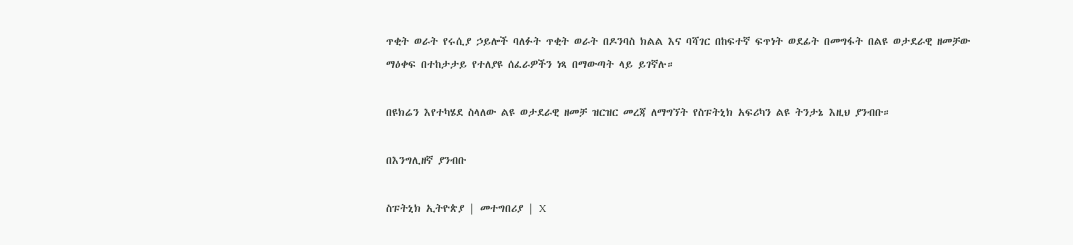ጥቂት ወራት የሩሲያ ኃይሎች ባለፉት ጥቂት ወራት በዶንባስ ክልል እና ባሻገር በከፍተኛ ፍጥነት ወደፊት በመግፋት በልዩ ወታደራዊ ዘመቻው ማዕቀፍ በተከታታይ የተለያዩ ሰፈራዎችን ነጻ በማውጣት ላይ ይገኛሉ።

በዩክሬን እየተካሄደ ስላለው ልዩ ወታደራዊ ዘመቻ ዝርዝር መረጃ ለማግኘት የስፑትኒክ አፍሪካን ልዩ ትንታኔ እዚህ ያንብቡ።

በእንግሊዘኛ ያንብቡ

ስፑትኒክ ኢትዮጵያ | መተግበሪያ | X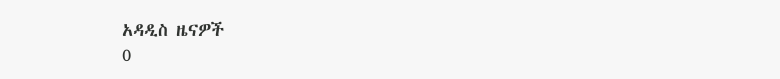አዳዲስ ዜናዎች
0